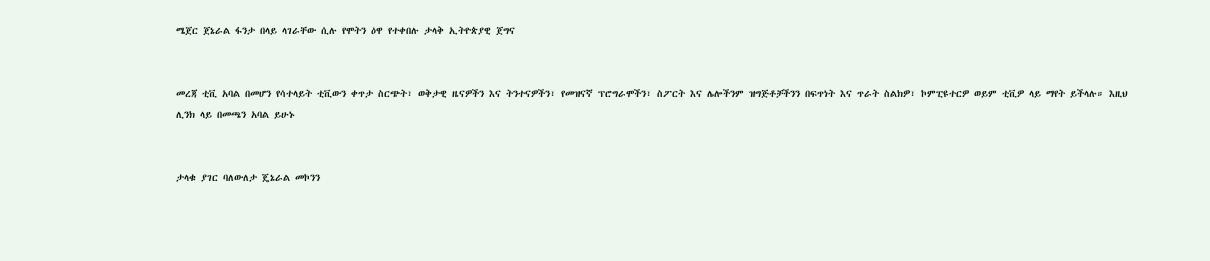ሜጀር ጀኔራል ፋንታ በላይ ላገራቸው ሲሉ የሞትን ዕዋ የተቀበሉ ታላቅ ኢትዮጵያዊ ጀግና


መረጃ ቲቪ አባል በመሆን የሳተላይት ቲቪውን ቀጥታ ስርጭት፣ ወቅታዊ ዜናዎችን እና ትንተናዎችን፣ የመዝናኛ ፕሮግራሞችን፣ ስፖርት እና ሌሎችንም ዝግጅቶቻችንን በፍጥነት እና ጥራት ስልክዎ፣ ኮምፒዩተርዎ ወይም ቲቪዎ ላይ ማየት ይችላሉ። እዚህ ሊንክ ላይ በመጫን አባል ይሁኑ


ታላቁ ያገር ባለውለታ ጄኔራል መኮንን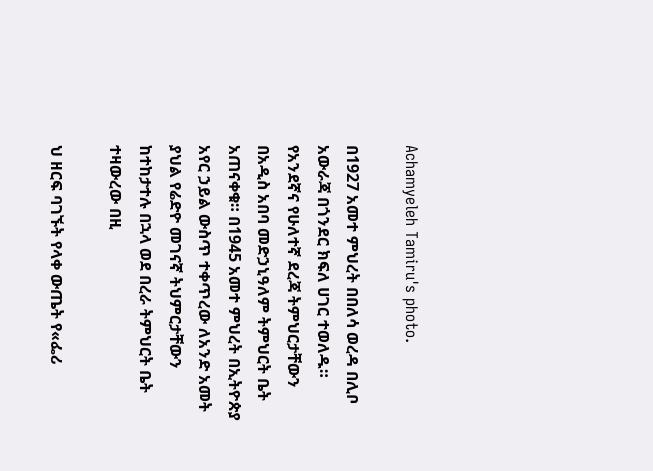Achamyeleh Tamiru's photo.

በ1927 አመተ ምህረት በበለሳ ወረዳ በሊቦ አውራጃ በጎንደር ክፍለ ሀገር ተወለዱ። የአንደኛና የሁለተኛ ደረጃ ትምህርታቸውን በአዲስ አበባ መድኃኒዓለም ትምህርት ቤት አጠናቀቁ። በ1945 አመተ ምህረት በኢትዮጵያ አየር ኃይል ውስጥ ተቀጥረው ለአንድ አመት ያህል የሬድዮ መገናኛ ትህምርታቸውን ከተከታተሉ በኋላ ወደ በረራ ትምህርት ቤት ተዛውረው በዚ

ህ ዘርፍ ባገኙት የላቀ ውጤት የ«ፌሪ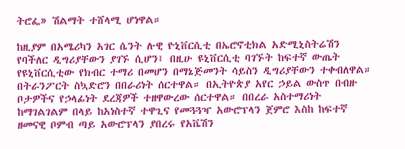ትሮፌ» ሽልማት ተሸላሚ ሆነዋል።

ከዚያም በአሜሪካን አገር ሴንት ሉዊ ዮኒቨርሲቲ በኤሮኖቲክል አድሚኒስትሬሽን የባችለር ዲግሪያቸውን ያገኙ ሲሆን፤ በዚሁ ዩኒቨርሲቲ ባገኙት ከፍተኛ ውጤት የዩኒቨርሲቲው የክብር ተማሪ በመሆን በማኔጅመንት ሳይስን ዲግሪያቸውን ተቀብለዋል። በትራንፖርት ስኳድሮን በበራሪነት ሰርተዋል። በኢትዮጵያ አየር ኃይል ውስጥ በብዙ ቦታዎችና የኃላፊነት ደረጃዎች ተዘዋውረው ሰርተዋል። በበረራ አስተማሪነት ከማገልገልም በላይ ከአነስተኛ ተዋጊና የመጓጓዣ አውሮፕላን ጀምሮ እስከ ከፍተኛ ዘመናዊ ቦምብ ጣይ አውሮፕላን ያበረሩ የአቬሽን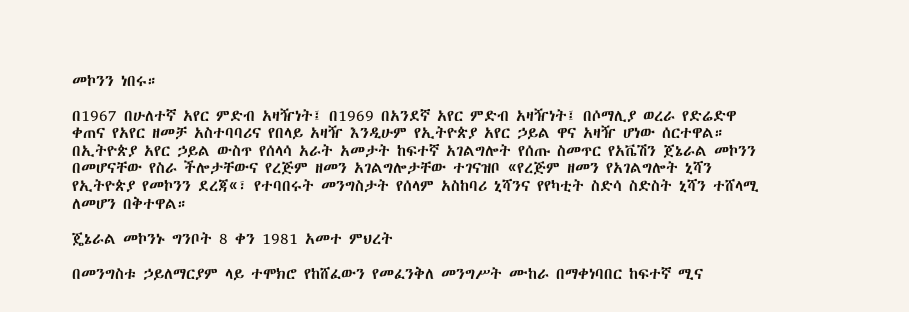መኮንን ነበሩ።

በ1967 በሁለተኛ አየር ምድብ አዛዥነት፤ በ1969 በአንደኛ አየር ምድብ አዛዥነት፤ በሶማሊያ ወረራ የድሬድዋ ቀጠና የአየር ዘመቻ አስተባባሪና የበላይ አዛዥ እንዲሁም የኢትዮጵያ አየር ኃይል ዋና አዛዥ ሆነው ሰርተዋል። በኢትዮጵያ አየር ኃይል ውስጥ የሰላሳ አራት አመታት ከፍተኛ አገልግሎት የሰጡ ስመጥር የአቬሽን ጀኔራል መኮንን በመሆናቸው የስራ ችሎታቸውና የረጅም ዘመን አገልግሎታቸው ተገናዝቦ «የረጅም ዘመን የአገልግሎት ኒሻን የኢትዮጵያ የመኮንን ደረጃ«፣ የተባበሩት መንግስታት የሰላም አስከባሪ ኒሻንና የየካቲት ስድሳ ስድስት ኒሻን ተሸላሚ ለመሆን በቅተዋል።

ጄኔራል መኮንኑ ግንቦት 8 ቀን 1981 አመተ ምህረት

በመንግስቱ ኃይለማርያም ላይ ተሞክሮ የከሸፈውን የመፈንቅለ መንግሥት ሙከራ በማቀነባበር ከፍተኛ ሚና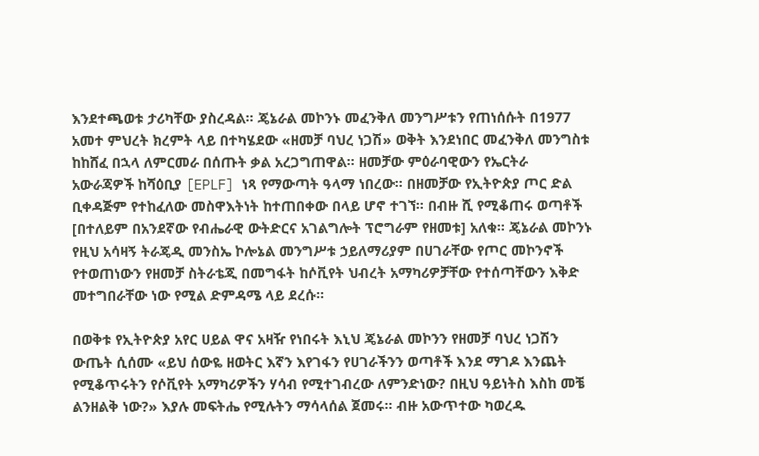እንደተጫወቱ ታሪካቸው ያስረዳል። ጄኔራል መኮንኑ መፈንቅለ መንግሥቱን የጠነሰሱት በ1977 አመተ ምህረት ክረምት ላይ በተካሄደው «ዘመቻ ባህረ ነጋሽ» ወቅት እንደነበር መፈንቅለ መንግስቱ ከከሸፈ በኋላ ለምርመራ በሰጡት ቃል አረጋግጠዋል። ዘመቻው ምዕራባዊውን የኤርትራ አውራጃዎች ከሻዕቢያ [EPLF] ነጻ የማውጣት ዓላማ ነበረው። በዘመቻው የኢትዮጵያ ጦር ድል ቢቀዳጅም የተከፈለው መስዋእትነት ከተጠበቀው በላይ ሆኖ ተገኘ። በብዙ ሺ የሚቆጠሩ ወጣቶች [በተለይም በአንደኛው የብሔራዊ ውትድርና አገልግሎት ፕሮግራም የዘመቱ] አለቁ። ጄኔራል መኮንኑ የዚህ አሳዛኝ ትራጄዲ መንስኤ ኮሎኔል መንግሥቱ ኃይለማሪያም በሀገራቸው የጦር መኮንኖች የተወጠነውን የዘመቻ ስትራቴጂ በመግፋት ከሶቪየት ህብረት አማካሪዎቻቸው የተሰጣቸውን እቅድ መተግበራቸው ነው የሚል ድምዳሜ ላይ ደረሱ።

በወቅቱ የኢትዮጵያ አየር ሀይል ዋና አዛዥ የነበሩት እኒህ ጄኔራል መኮንን የዘመቻ ባህረ ነጋሽን ውጤት ሲሰሙ «ይህ ሰውዬ ዘወትር እኛን እየገፋን የሀገራችንን ወጣቶች እንደ ማገዶ እንጨት የሚቆጥሩትን የሶቪየት አማካሪዎችን ሃሳብ የሚተገብረው ለምንድነው? በዚህ ዓይነትስ እስከ መቼ ልንዘልቅ ነው?» እያሉ መፍትሔ የሚሉትን ማሳላሰል ጀመሩ። ብዙ አውጥተው ካወረዱ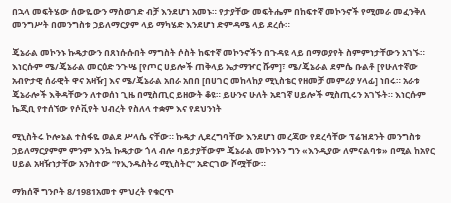በኋላ መፍትሄው ሰውዬውን ማስወገድ ብቻ እንደሆነ አመኑ። የታያቸው መፍትሔም በከፍተኛ መኮንኖች የሚመራ መፈንቅለ መንግሥት በመንግስቱ ኃይለማርያም ላይ ማካሄድ እንደሆነ ድምዳሜ ላይ ደረሱ።

ጄኔራል መኮንኑ ኩዴታውን በጸነሱሱበት ማግስት ሶስት ከፍተኛ መኮንኖችን በጉዳዩ ላይ በማወያየት ስምምነታቸውን አገኙ። እነርሱም ሜ/ጄኔራል መርዕድ ንጉሤ [የጦር ሀይሎች ጠቅላይ ኤታማዦር ሹም]፣ ሜ/ጄኔራል ደምሴ ቡልቶ [የሁለተኛው አብዮታዊ ሰራዊት ዋና አዛዥ] እና ሜ/ጄኔራል አበራ አበበ [በሀገር መከላከያ ሚኒስቴር የዘመቻ መምሪያ ሃላፊ] ነበሩ። አራቱ ጄኔራሎች እቅዳቸውን ለተወሰነ ጊዜ በሚስጢር ይዘውት ቆዩ። ይሁንና ሁለት አደገኛ ሀይሎች ሚስጢሩን አገኙት። እነርሱም ኬጂቢ የተሰኘው የሶቪየት ህብረት የስለላ ተቋም እና የደህንነት

ሚኒስትሩ ኮሎኔል ተስፋዬ ወልደ ሥላሴ ናቸው። ኩዴታ ሊደረግባቸው እንደሆነ መረጃው የደረሳቸው ፕሬዝደንት መንግስቱ ኃይለማርያምም ምንም እንኳ ኩዴታው ጎላ ብሎ ባይታያቸውም ጄኔራል መኮንኑን ግን «እንዲያው ለምናልባቱ» በሚል ከአየር ሀይል አዛዥነታቸው አንስተው “የኢንዱስትሪ ሚኒስትር” አድርገው ሾሟቸው።

ማክሰኞ ግንቦት 8/1981አመተ ምህረት የቁርጥ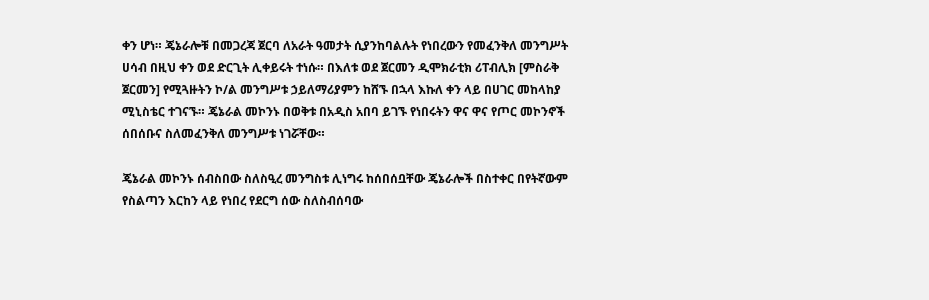ቀን ሆነ። ጄኔራሎቹ በመጋረጃ ጀርባ ለአራት ዓመታት ሲያንከባልሉት የነበረውን የመፈንቅለ መንግሥት ሀሳብ በዚህ ቀን ወደ ድርጊት ሊቀይሩት ተነሱ። በእለቱ ወደ ጀርመን ዲሞክራቲክ ሪፐብሊክ [ምስራቅ ጀርመን] የሚጓዙትን ኮ/ል መንግሥቱ ኃይለማሪያምን ከሸኙ በኋላ እኩለ ቀን ላይ በሀገር መከላከያ ሚኒስቴር ተገናኙ። ጄኔራል መኮንኑ በወቅቱ በአዲስ አበባ ይገኙ የነበሩትን ዋና ዋና የጦር መኮንኖች ሰበሰቡና ስለመፈንቅለ መንግሥቱ ነገሯቸው።

ጄኔራል መኮንኑ ሰብስበው ስለስዒረ መንግስቱ ሊነግሩ ከሰበሰቧቸው ጄኔራሎች በስተቀር በየትኛውም የስልጣን እርከን ላይ የነበረ የደርግ ሰው ስለስብሰባው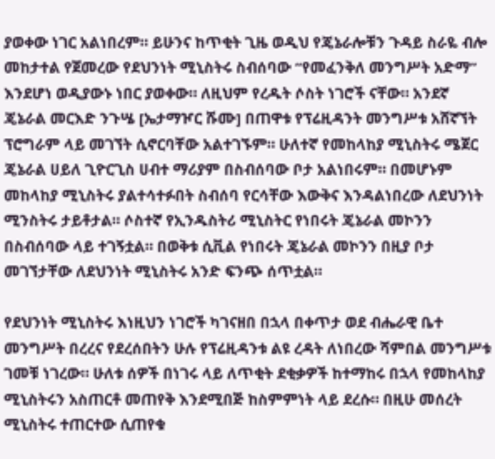ያወቀው ነገር አልነበረም። ይሁንና ከጥቂት ጊዜ ወዲህ የጄኔራሎቹን ጉዳይ ስራዬ ብሎ መከታተል የጀመረው የደህንነት ሚኒስትሩ ስብሰባው “የመፈንቅለ መንግሥት አድማ” እንደሆነ ወዲያውኑ ነበር ያወቀው። ለዚህም የረዱት ሶስት ነገሮች ናቸው። አንደኛ ጄኔራል መርእድ ንጉሤ [ኤታማዦር ሹሙ] በጠዋቱ የፕሬዚዳንት መንግሥቱ አሸኛኘት ፕሮግራም ላይ መገኘት ሲኖርባቸው አልተገኙም። ሁለተኛ የመከላከያ ሚኒስትሩ ሜጀር ጄኔራል ሀይለ ጊዮርጊስ ሀብተ ማሪያም በስብሰባው ቦታ አልነበሩም። በመሆኑም መከላከያ ሚኒስትሩ ያልተሳተፉበት ስብሰባ የርሳቸው እውቅና እንዳልነበረው ለደህንነት ሚንስትሩ ታይቶታል። ሶስተኛ የኢንዱስትሪ ሚኒስትር የነበሩት ጄኔራል መኮንን በስብሰባው ላይ ተገኝቷል። በወቅቱ ሲቪል የነበሩት ጄኔራል መኮንን በዚያ ቦታ መገኘታቸው ለደህንነት ሚኒስትሩ አንድ ፍንጭ ሰጥቷል።

የደህንነት ሚኒስትሩ እነዚህን ነገሮች ካገናዘበ በኋላ በቀጥታ ወደ ብሔራዊ ቤተ መንግሥት በረረና የደረሰበትን ሁሉ የፕሬዚዳንቱ ልዩ ረዳት ለነበረው ሻምበል መንግሥቱ ገመቹ ነገረው። ሁለቱ ሰዎች በነገሩ ላይ ለጥቂት ደቂቃዎች ከተማከሩ በኋላ የመከላከያ ሚኒስትሩን አስጠርቶ መጠየቅ እንደሚበጅ ከስምምነት ላይ ደረሱ። በዚሁ መሰረት ሚኒስትሩ ተጠርተው ሲጠየቁ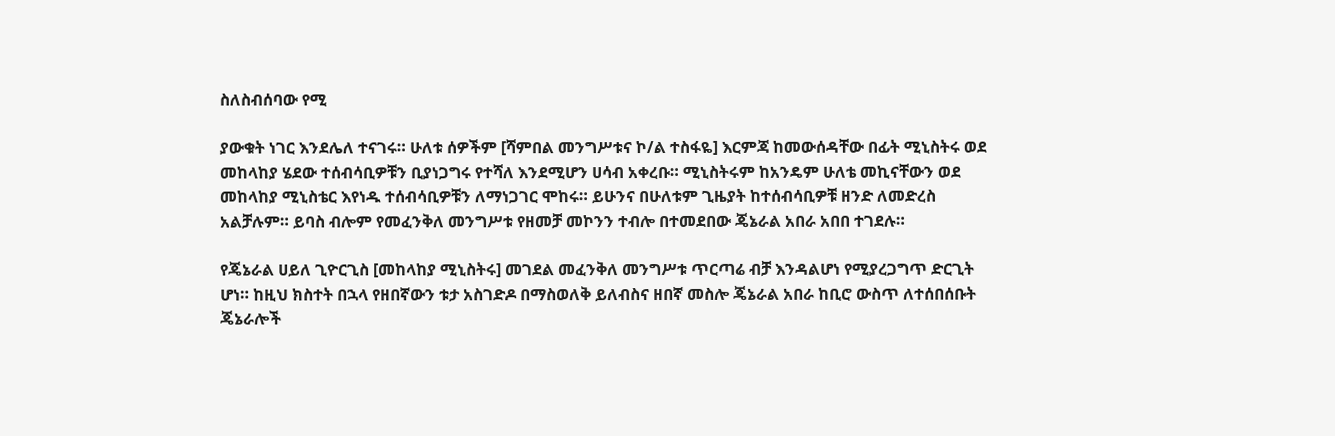ስለስብሰባው የሚ

ያውቁት ነገር እንደሌለ ተናገሩ። ሁለቱ ሰዎችም [ሻምበል መንግሥቱና ኮ/ል ተስፋዬ] እርምጃ ከመውሰዳቸው በፊት ሚኒስትሩ ወደ መከላከያ ሄደው ተሰብሳቢዎቹን ቢያነጋግሩ የተሻለ እንደሚሆን ሀሳብ አቀረቡ። ሚኒስትሩም ከአንዴም ሁለቴ መኪናቸውን ወደ መከላከያ ሚኒስቴር እየነዱ ተሰብሳቢዎቹን ለማነጋገር ሞከሩ። ይሁንና በሁለቱም ጊዜያት ከተሰብሳቢዎቹ ዘንድ ለመድረስ አልቻሉም። ይባስ ብሎም የመፈንቅለ መንግሥቱ የዘመቻ መኮንን ተብሎ በተመደበው ጄኔራል አበራ አበበ ተገደሉ።

የጄኔራል ሀይለ ጊዮርጊስ [መከላከያ ሚኒስትሩ] መገደል መፈንቅለ መንግሥቱ ጥርጣሬ ብቻ እንዳልሆነ የሚያረጋግጥ ድርጊት ሆነ። ከዚህ ክስተት በኋላ የዘበኛውን ቱታ አስገድዶ በማስወለቅ ይለብስና ዘበኛ መስሎ ጄኔራል አበራ ከቢሮ ውስጥ ለተሰበሰቡት ጄኔራሎች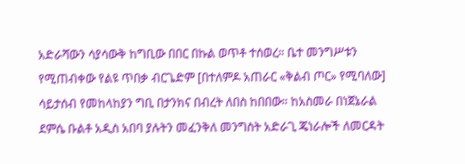አድራሻውን ሳያሳውቅ ከግቢው በበር በኩል ወጥቶ ተሰወረ። ቤተ መንግሥቱን የሚጠብቀው የልዩ ጥበቃ ብርጌድም [በተለምዶ አጠራር «ቅልብ ጦር» የሚባለው] ሳይታሰብ የመከላከያን ግቢ በታንክና በብረት ለበስ ከበበው። ከአስመራ በነጀኔራል ደምሴ ቡልቶ አዲስ አበባ ያሉትን መፈንቅለ መንግስት አድራጊ ጄነራሎች ለመርዳት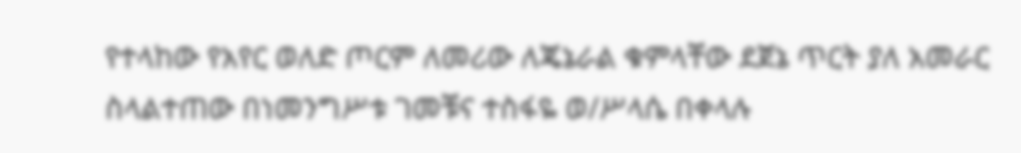የተላከው የአየር ወለድ ጦርም ለመሪው ለጄኔራል ቁምላቸው ደጀኔ ጥርት ያለ አመራር ስላልተጠው በነመንግሥቱ ገመቹና ተስፋዬ ወ/ሥላሴ በቀላሉ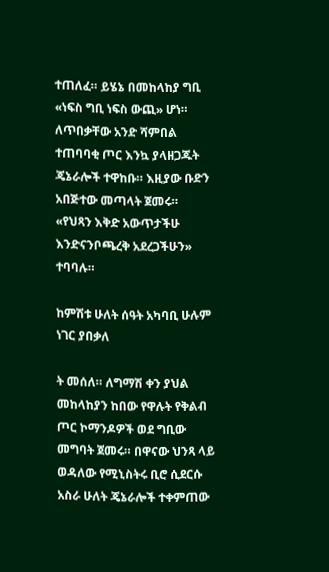ተጠለፈ። ይሄኔ በመከላከያ ግቢ «ነፍስ ግቢ ነፍስ ውጪ» ሆነ። ለጥበቃቸው አንድ ሻምበል ተጠባባቂ ጦር እንኳ ያላዘጋጁት ጄኔራሎች ተዋከቡ። እዚያው ቡድን አበጅተው መጣላት ጀመሩ። «የህጻን እቅድ አውጥታችሁ እንድናንቦጫረቅ አደረጋችሁን» ተባባሉ።

ከምሽቱ ሁለት ሰዓት አካባቢ ሁሉም ነገር ያበቃለ

ት መሰለ። ለግማሽ ቀን ያህል መከላከያን ከበው የዋሉት የቅልብ ጦር ኮማንዶዎች ወደ ግቢው መግባት ጀመሩ። በዋናው ህንጻ ላይ ወዳለው የሚኒስትሩ ቢሮ ሲደርሱ አስራ ሁለት ጄኔራሎች ተቀምጠው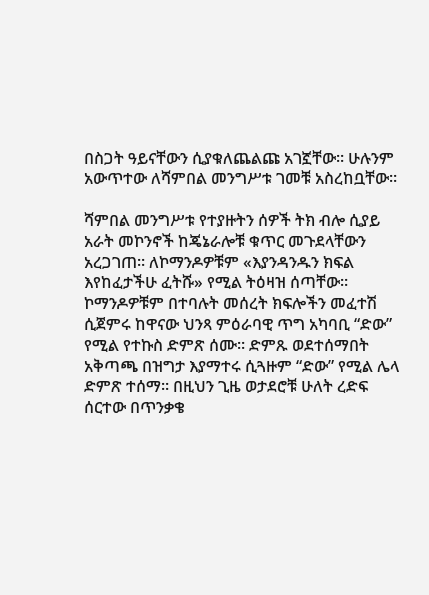በስጋት ዓይናቸውን ሲያቁለጨልጩ አገኟቸው። ሁሉንም አውጥተው ለሻምበል መንግሥቱ ገመቹ አስረከቧቸው።

ሻምበል መንግሥቱ የተያዙትን ሰዎች ትክ ብሎ ሲያይ አራት መኮንኖች ከጄኔራሎቹ ቁጥር መጉደላቸውን አረጋገጠ። ለኮማንዶዎቹም «እያንዳንዱን ክፍል እየከፈታችሁ ፈትሹ» የሚል ትዕዛዝ ሰጣቸው። ኮማንዶዎቹም በተባሉት መሰረት ክፍሎችን መፈተሽ ሲጀምሩ ከዋናው ህንጻ ምዕራባዊ ጥግ አካባቢ “ድው” የሚል የተኩስ ድምጽ ሰሙ። ድምጹ ወደተሰማበት አቅጣጫ በዝግታ እያማተሩ ሲጓዙም “ድው” የሚል ሌላ ድምጽ ተሰማ። በዚህን ጊዜ ወታደሮቹ ሁለት ረድፍ ሰርተው በጥንቃቄ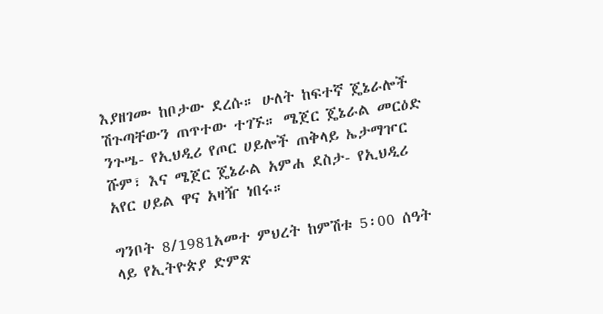እያዘገሙ ከቦታው ደረሱ። ሁለት ከፍተኛ ጄኔራሎች ሽጉጣቸውን ጠጥተው ተገኙ። ሜጀር ጄኔራል መርዕድ ንጉሤ- የኢህዲሪ የጦር ሀይሎች ጠቅላይ ኤታማዦር ሹም፣ እና ሜጀር ጄኔራል አምሐ ደስታ- የኢህዲሪ አየር ሀይል ዋና አዛዥ ነበሩ።

ግንቦት 8/1981አመተ ምህረት ከምሽቱ 5፡00 ሰዓት ላይ የኢትዮጵያ ድምጽ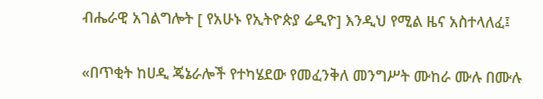ብሔራዊ አገልግሎት [ የአሁኑ የኢትዮጵያ ሬዲዮ] እንዲህ የሚል ዜና አስተላለፈ፤

«በጥቂት ከሀዲ ጄኔራሎች የተካሄደው የመፈንቅለ መንግሥት ሙከራ ሙሉ በሙሉ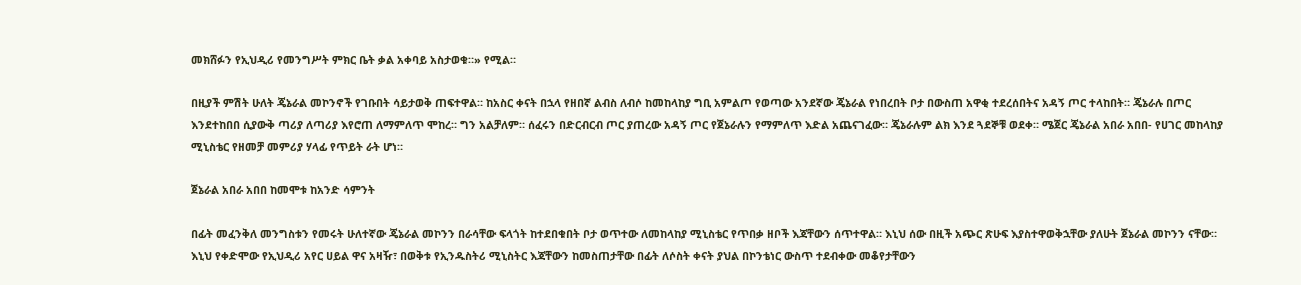መክሸፉን የኢህዲሪ የመንግሥት ምክር ቤት ቃል አቀባይ አስታወቁ።» የሚል።

በዚያች ምሽት ሁለት ጄኔራል መኮንኖች የገቡበት ሳይታወቅ ጠፍተዋል። ከአስር ቀናት በኋላ የዘበኛ ልብስ ለብሶ ከመከላከያ ግቢ አምልጦ የወጣው አንደኛው ጄኔራል የነበረበት ቦታ በውስጠ አዋቂ ተደረሰበትና አዳኝ ጦር ተላከበት። ጄኔራሉ በጦር እንደተከበበ ሲያውቅ ጣሪያ ለጣሪያ እየሮጠ ለማምለጥ ሞከረ። ግን አልቻለም። ሰፈሩን በድርብርብ ጦር ያጠረው አዳኝ ጦር የጀኔራሉን የማምለጥ እድል አጨናገፈው። ጄኔራሉም ልክ እንደ ጓደኞቹ ወደቀ። ሜጀር ጄኔራል አበራ አበበ- የሀገር መከላከያ ሚኒስቴር የዘመቻ መምሪያ ሃላፊ የጥይት ራት ሆነ።

ጀኔራል አበራ አበበ ከመሞቱ ከአንድ ሳምንት

በፊት መፈንቅለ መንግስቱን የመሩት ሁለተኛው ጄኔራል መኮንን በራሳቸው ፍላጎት ከተደበቁበት ቦታ ወጥተው ለመከላከያ ሚኒስቴር የጥበቃ ዘቦች እጃቸውን ሰጥተዋል። እኒህ ሰው በዚች አጭር ጽሁፍ እያስተዋወቅኋቸው ያለሁት ጀኔራል መኮንን ናቸው። እኒህ የቀድሞው የኢህዲሪ አየር ሀይል ዋና አዛዥ፣ በወቅቱ የኢንዱስትሪ ሚኒስትር እጃቸውን ከመስጠታቸው በፊት ለሶስት ቀናት ያህል በኮንቴነር ውስጥ ተደብቀው መቆየታቸውን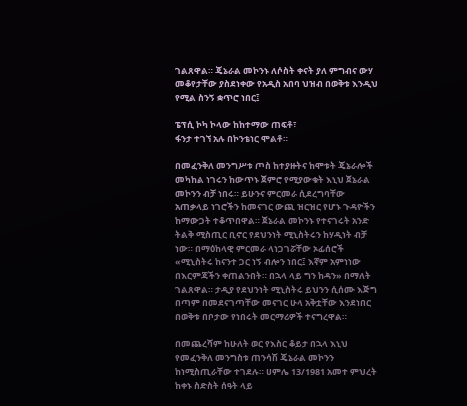ገልጸዋል። ጄኔራል መኮንኑ ለሶስት ቀናት ያለ ምግብና ውሃ መቆየታቸው ያስደነቀው የአዲስ አበባ ህዝብ በወቅቱ እንዲህ የሚል ስንኝ ቋጥሮ ነበር፤

ፔፕሲ ኮካ ኮላው ከከተማው ጠፍቶ፣
ፋንታ ተገኘ አሉ በኮንቴነር ሞልቶ።

በመፈንቅለ መንግሥቱ ጦስ ከተያዙትና ከሞቱት ጄኔራሎች መካከል ነገሩን ከውጥኑ ጀምሮ የሚያውቁት እኒህ ጀኔራል መኮንን ብቻ ነበሩ። ይሁንና ምርመራ ሲደረግባቸው አጠቃላይ ነገሮችን ከመናገር ውጪ ዝርዝር የሆኑ ጉዳዮችን ከማውጋት ተቆጥበዋል። ጀኔራል መኮንኑ የተናገሩት አንድ ትልቅ ሚስጢር ቢኖር የደህንነት ሚኒስትሩን ከሃዲነት ብቻ ነው። በማዕከላዊ ምርመራ ላነጋገሯቸው ኦፊሰሮች «ሚኒስትሩ ከናንተ ጋር ነኝ ብሎን ነበር፤ እኛም አምነነው በእርምጃችን ቀጠልንበት። በኋላ ላይ ግን ከዳን» በማለት ገልጸዋል። ታዲያ የደህንነት ሚኒስትሩ ይህንን ሲሰሙ እጅግ በጣም በመደናገጣቸው መናገር ሁላ አቅቷቸው እንደነበር በወቅቱ በቦታው የነበሩት መርማሪዎች ተናግረዋል።

በመጨረሻም ከሁለት ወር የእስር ቆይታ በኋላ እኒህ የመፈንቅለ መንግስቱ ጠንሳሽ ጄኔራል መኮንን ከነሚስጢራቸው ተገደሉ። ሀምሌ 13/1981 አመተ ምህረት ከቀኑ ስድስት ሰዓት ላይ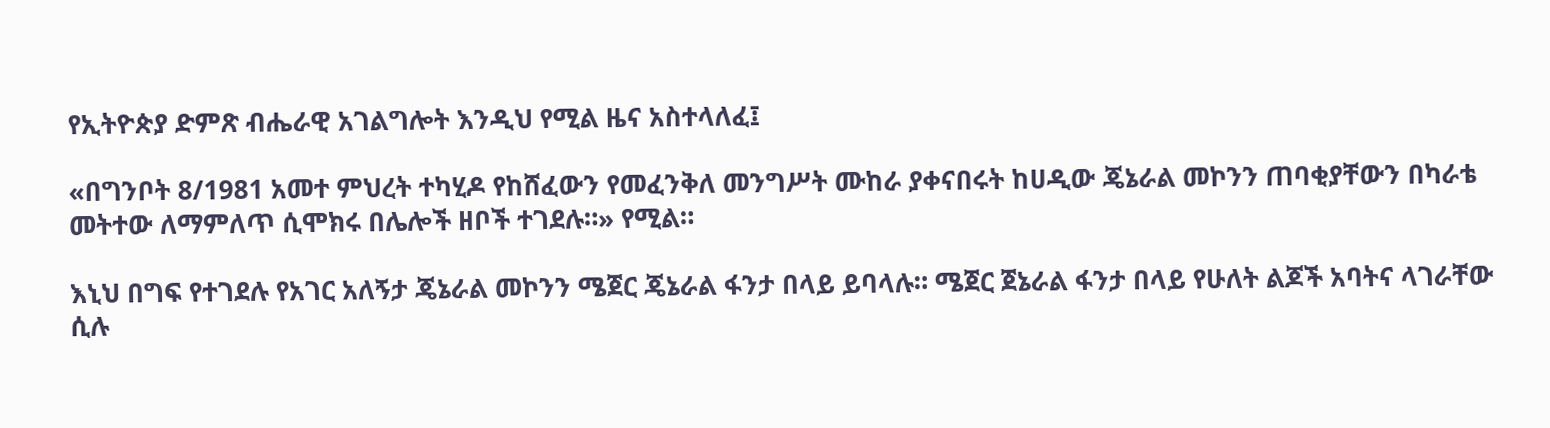የኢትዮጵያ ድምጽ ብሔራዊ አገልግሎት እንዲህ የሚል ዜና አስተላለፈ፤

«በግንቦት 8/1981 አመተ ምህረት ተካሂዶ የከሸፈውን የመፈንቅለ መንግሥት ሙከራ ያቀናበሩት ከሀዲው ጄኔራል መኮንን ጠባቂያቸውን በካራቴ መትተው ለማምለጥ ሲሞክሩ በሌሎች ዘቦች ተገደሉ።» የሚል።

እኒህ በግፍ የተገደሉ የአገር አለኝታ ጄኔራል መኮንን ሜጀር ጄኔራል ፋንታ በላይ ይባላሉ። ሜጀር ጀኔራል ፋንታ በላይ የሁለት ልጆች አባትና ላገራቸው ሲሉ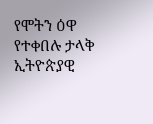የሞትን ዕዋ የተቀበሉ ታላቅ ኢትዮጵያዊ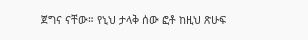ጀግና ናቸው። የኒህ ታላቅ ሰው ፎቶ ከዚህ ጽሁፍ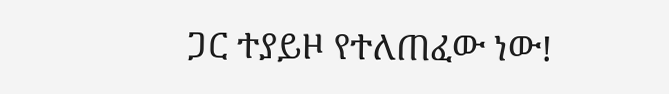ጋር ተያይዞ የተለጠፈው ነው!